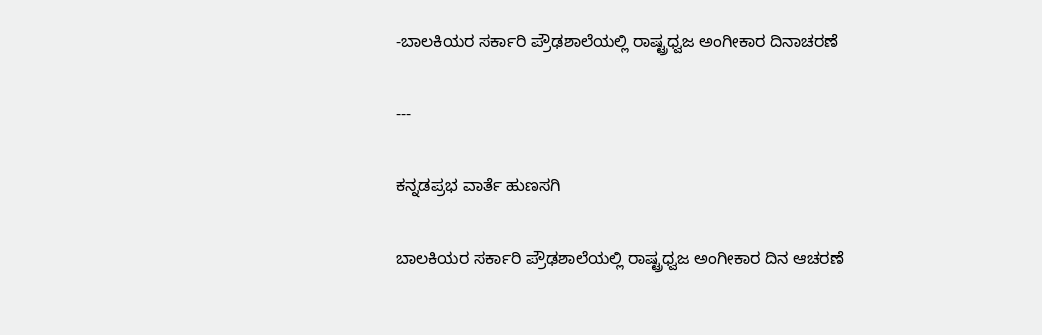-ಬಾಲಕಿಯರ ಸರ್ಕಾರಿ ಪ್ರೌಢಶಾಲೆಯಲ್ಲಿ ರಾಷ್ಟ್ರಧ್ವಜ ಅಂಗೀಕಾರ ದಿನಾಚರಣೆ

---

ಕನ್ನಡಪ್ರಭ ವಾರ್ತೆ ಹುಣಸಗಿ

ಬಾಲಕಿಯರ ಸರ್ಕಾರಿ ಪ್ರೌಢಶಾಲೆಯಲ್ಲಿ ರಾಷ್ಟ್ರಧ್ವಜ ಅಂಗೀಕಾರ ದಿನ ಆಚರಣೆ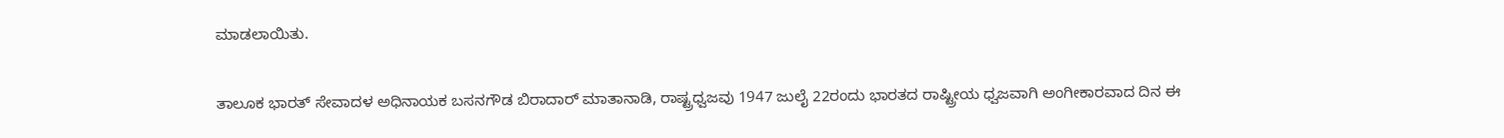ಮಾಡಲಾಯಿತು.

ತಾಲೂಕ ಭಾರತ್ ಸೇವಾದಳ ಅಧಿನಾಯಕ ಬಸನಗೌಡ ಬಿರಾದಾರ್ ಮಾತಾನಾಡಿ, ರಾಷ್ಟ್ರಧ್ವಜವು 1947 ಜುಲೈ 22ರಂದು ಭಾರತದ ರಾಷ್ಟ್ರೀಯ ಧ್ವಜವಾಗಿ ಅಂಗೀಕಾರವಾದ ದಿನ ಈ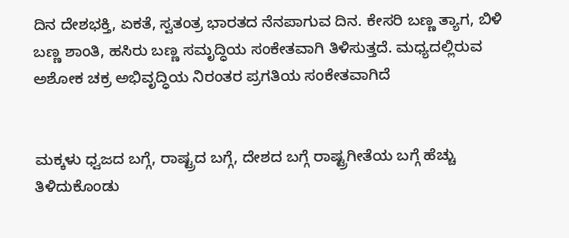ದಿನ ದೇಶಭಕ್ತಿ, ಏಕತೆ, ಸ್ವತಂತ್ರ ಭಾರತದ ನೆನಪಾಗುವ ದಿನ. ಕೇಸರಿ ಬಣ್ಣ ತ್ಯಾಗ, ಬಿಳಿ ಬಣ್ಣ ಶಾಂತಿ, ಹಸಿರು ಬಣ್ಣ ಸಮೃದ್ಧಿಯ ಸಂಕೇತವಾಗಿ ತಿಳಿಸುತ್ತದೆ. ಮಧ್ಯದಲ್ಲಿರುವ ಅಶೋಕ ಚಕ್ರ ಅಭಿವೃದ್ಧಿಯ ನಿರಂತರ ಪ್ರಗತಿಯ ಸಂಕೇತವಾಗಿದೆ


ಮಕ್ಕಳು ಧ್ವಜದ ಬಗ್ಗೆ, ರಾಷ್ಟ್ರದ ಬಗ್ಗೆ, ದೇಶದ ಬಗ್ಗೆ ರಾಷ್ಟ್ರಗೀತೆಯ ಬಗ್ಗೆ ಹೆಚ್ಚು ತಿಳಿದುಕೊಂಡು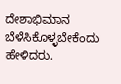ದೇಶಾಭಿಮಾನ ಬೆಳೆಸಿಕೊಳ್ಳಬೇಕೆಂದು ಹೇಳಿದರು‌.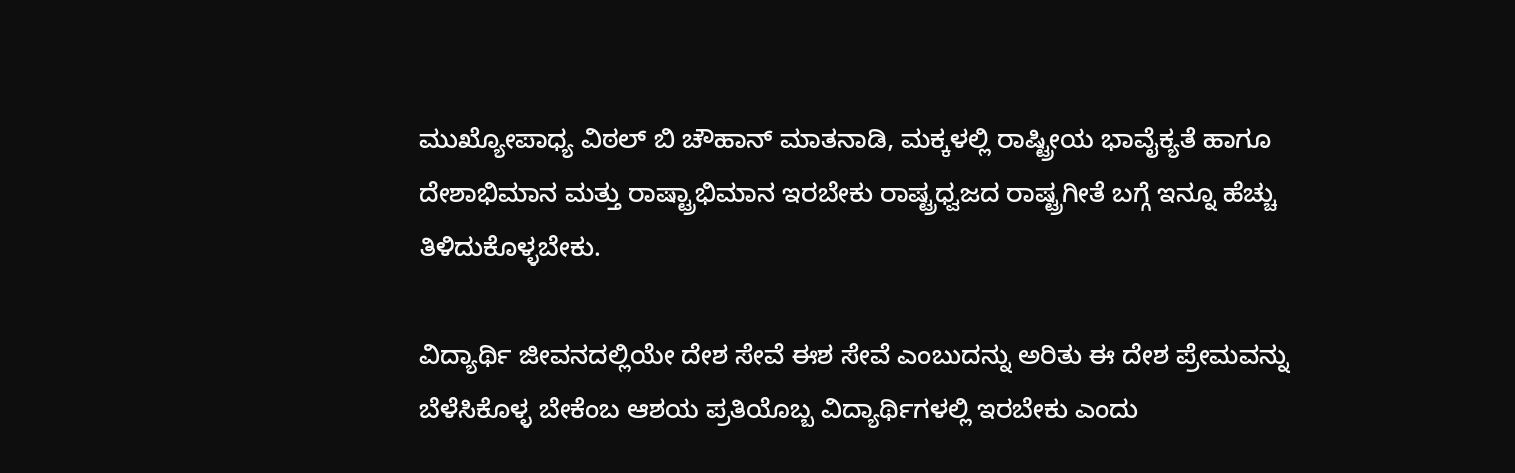ಮುಖ್ಯೋಪಾಧ್ಯ ವಿಠಲ್ ಬಿ ಚೌಹಾನ್ ಮಾತನಾಡಿ, ಮಕ್ಕಳಲ್ಲಿ ರಾಷ್ಟ್ರೀಯ ಭಾವೈಕ್ಯತೆ ಹಾಗೂ ದೇಶಾಭಿಮಾನ ಮತ್ತು ರಾಷ್ಟ್ರಾಭಿಮಾನ ಇರಬೇಕು ರಾಷ್ಟ್ರಧ್ವಜದ ರಾಷ್ಟ್ರಗೀತೆ ಬಗ್ಗೆ ಇನ್ನೂ ಹೆಚ್ಚು ತಿಳಿದುಕೊಳ್ಳಬೇಕು.

ವಿದ್ಯಾರ್ಥಿ ಜೀವನದಲ್ಲಿಯೇ ದೇಶ ಸೇವೆ ಈಶ ಸೇವೆ ಎಂಬುದನ್ನು ಅರಿತು ಈ ದೇಶ ಪ್ರೇಮವನ್ನು ಬೆಳೆಸಿಕೊಳ್ಳ ಬೇಕೆಂಬ ಆಶಯ ಪ್ರತಿಯೊಬ್ಬ ವಿದ್ಯಾರ್ಥಿಗಳಲ್ಲಿ ಇರಬೇಕು ಎಂದು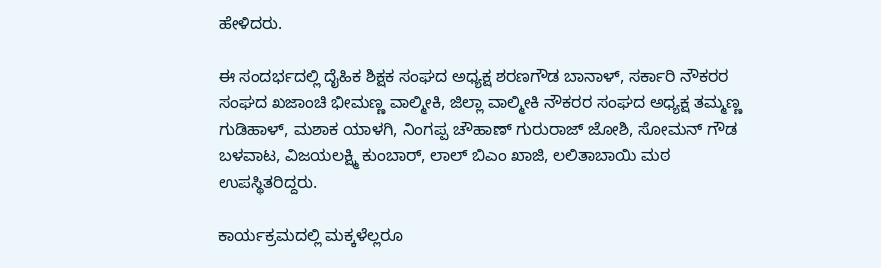ಹೇಳಿದರು.

ಈ ಸಂದರ್ಭದಲ್ಲಿ ದೈಹಿಕ ಶಿಕ್ಷಕ ಸಂಘದ ಅಧ್ಯಕ್ಷ ಶರಣಗೌಡ ಬಾನಾಳ್, ಸರ್ಕಾರಿ ನೌಕರರ ಸಂಘದ ಖಜಾಂಚಿ ಭೀಮಣ್ಣ ವಾಲ್ಮೀಕಿ, ಜಿಲ್ಲಾ ವಾಲ್ಮೀಕಿ ನೌಕರರ ಸಂಘದ ಅಧ್ಯಕ್ಷ ತಮ್ಮಣ್ಣ ಗುಡಿಹಾಳ್, ಮಶಾಕ ಯಾಳಗಿ, ನಿಂಗಪ್ಪ ಚೌಹಾಣ್ ಗುರುರಾಜ್ ಜೋಶಿ, ಸೋಮನ್ ಗೌಡ ಬಳವಾಟ, ವಿಜಯಲಕ್ಷ್ಮಿ ಕುಂಬಾರ್, ಲಾಲ್‌ ಬಿಎಂ ಖಾಜಿ, ಲಲಿತಾಬಾಯಿ ಮಠ ಉಪಸ್ಥಿತರಿದ್ದರು.

ಕಾರ್ಯಕ್ರಮದಲ್ಲಿ ಮಕ್ಕಳೆಲ್ಲರೂ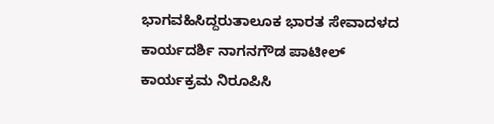ಭಾಗವಹಿಸಿದ್ದರುತಾಲೂಕ ಭಾರತ ಸೇವಾದಳದ ಕಾರ್ಯದರ್ಶಿ ನಾಗನಗೌಡ ಪಾಟೀಲ್ ಕಾರ್ಯಕ್ರಮ ನಿರೂಪಿಸಿ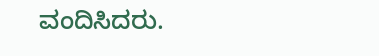ವಂದಿಸಿದರು.